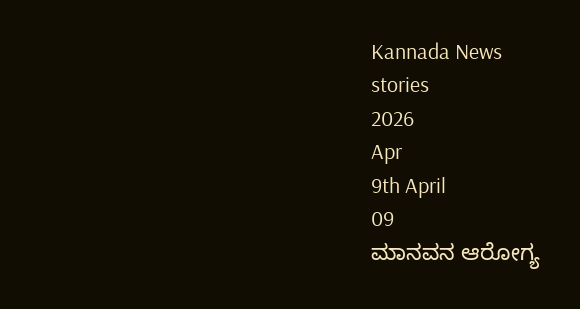Kannada News
stories
2026
Apr
9th April
09
ಮಾನವನ ಆರೋಗ್ಯ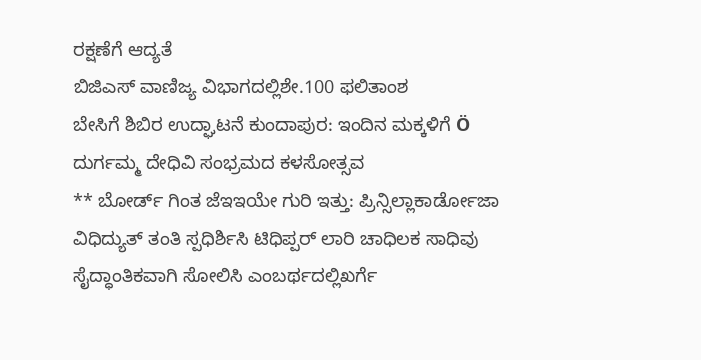ರಕ್ಷಣೆಗೆ ಆದ್ಯತೆ
ಬಿಜಿಎಸ್ ವಾಣಿಜ್ಯ ವಿಭಾಗದಲ್ಲಿಶೇ.100 ಫಲಿತಾಂಶ
ಬೇಸಿಗೆ ಶಿಬಿರ ಉದ್ಘಾಟನೆ ಕುಂದಾಪುರ: ಇಂದಿನ ಮಕ್ಕಳಿಗೆ Ö
ದುರ್ಗಮ್ಮ ದೇಧಿವಿ ಸಂಭ್ರಮದ ಕಳಸೋತ್ಸವ
** ಬೋರ್ಡ್ ಗಿಂತ ಜೆಇಇಯೇ ಗುರಿ ಇತ್ತು: ಪ್ರಿನ್ಸಿಲ್ಲಾಕಾರ್ಡೋಜಾ
ವಿಧಿದ್ಯುತ್ ತಂತಿ ಸ್ಪಧಿರ್ಶಿಸಿ ಟಿಧಿಪ್ಪರ್ ಲಾರಿ ಚಾಧಿಲಕ ಸಾಧಿವು
ಸೈದ್ಧಾಂತಿಕವಾಗಿ ಸೋಲಿಸಿ ಎಂಬರ್ಥದಲ್ಲಿಖರ್ಗೆ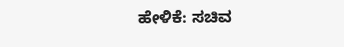ಹೇಳಿಕೆ: ಸಚಿವ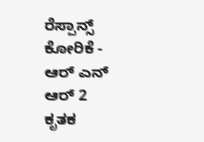ರೆಸ್ಪಾನ್ಸ್ ಕೋರಿಕೆ - ಆರ್ ಎನ್ ಆರ್ 2
ಕೃತಕ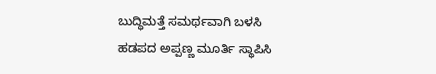ಬುದ್ಧಿಮತ್ತೆ ಸಮರ್ಥವಾಗಿ ಬಳಸಿ
ಹಡಪದ ಅಪ್ಪಣ್ಣ ಮೂರ್ತಿ ಸ್ಥಾಪಿಸಿ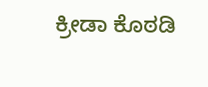ಕ್ರೀಡಾ ಕೊಠಡಿ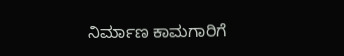ನಿರ್ಮಾಣ ಕಾಮಗಾರಿಗೆ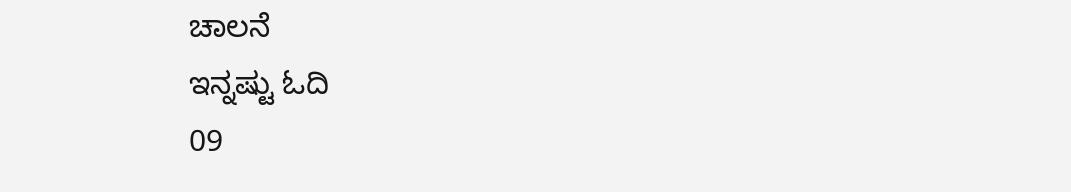ಚಾಲನೆ
ಇನ್ನಷ್ಟು ಓದಿ
09